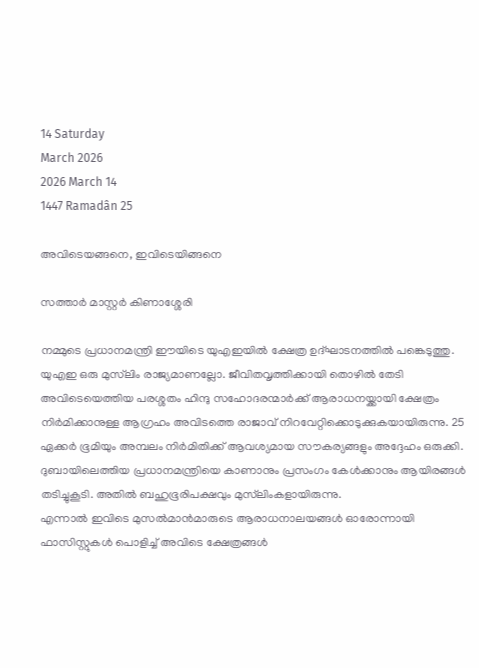14 Saturday
March 2026
2026 March 14
1447 Ramadân 25

അവിടെയങ്ങനെ, ഇവിടെയിങ്ങനെ

സത്താര്‍ മാസ്റ്റര്‍ കിണാശ്ശേരി

നമ്മുടെ പ്രധാനമന്ത്രി ഈയിടെ യുഎഇയില്‍ ക്ഷേത്ര ഉദ്ഘാടനത്തില്‍ പങ്കെടുത്തു. യുഎഇ ഒരു മുസ്‌ലിം രാജ്യമാണല്ലോ. ജീവിതവൃത്തിക്കായി തൊഴില്‍ തേടി അവിടെയെത്തിയ പരശ്ശതം ഹിന്ദു സഹോദരന്മാര്‍ക്ക് ആരാധനയ്ക്കായി ക്ഷേത്രം നിര്‍മിക്കാനുള്ള ആഗ്രഹം അവിടത്തെ രാജാവ് നിറവേറ്റിക്കൊടുക്കുകയായിരുന്നു. 25 ഏക്കര്‍ ഭൂമിയും അമ്പലം നിര്‍മിതിക്ക് ആവശ്യമായ സൗകര്യങ്ങളും അദ്ദേഹം ഒരുക്കി. ദുബായിലെത്തിയ പ്രധാനമന്ത്രിയെ കാണാനും പ്രസംഗം കേള്‍ക്കാനും ആയിരങ്ങള്‍ തടിച്ചുകൂടി. അതില്‍ ബഹുഭൂരിപക്ഷവും മുസ്‌ലിംകളായിരുന്നു.
എന്നാല്‍ ഇവിടെ മുസല്‍മാന്‍മാരുടെ ആരാധനാലയങ്ങള്‍ ഓരോന്നായി ഫാസിസ്റ്റുകള്‍ പൊളിച്ച് അവിടെ ക്ഷേത്രങ്ങള്‍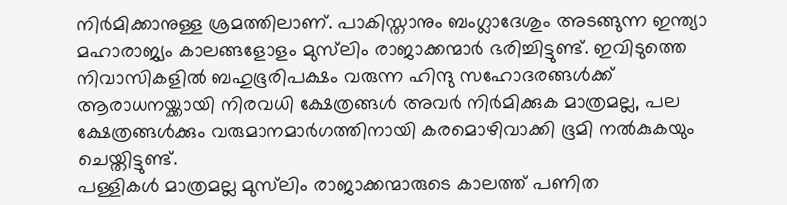നിര്‍മിക്കാനുള്ള ശ്രമത്തിലാണ്. പാകിസ്താനും ബംഗ്ലാദേശും അടങ്ങുന്ന ഇന്ത്യാ മഹാരാജ്യം കാലങ്ങളോളം മുസ്‌ലിം രാജാക്കന്മാര്‍ ഭരിച്ചിട്ടുണ്ട്. ഇവിടുത്തെ നിവാസികളില്‍ ബഹുഭൂരിപക്ഷം വരുന്ന ഹിന്ദു സഹോദരങ്ങള്‍ക്ക് ആരാധനയ്ക്കായി നിരവധി ക്ഷേത്രങ്ങള്‍ അവര്‍ നിര്‍മിക്കുക മാത്രമല്ല, പല ക്ഷേത്രങ്ങള്‍ക്കും വരുമാനമാര്‍ഗത്തിനായി കരമൊഴിവാക്കി ഭൂമി നല്‍കുകയും ചെയ്തിട്ടുണ്ട്.
പള്ളികള്‍ മാത്രമല്ല മുസ്‌ലിം രാജാക്കന്മാരുടെ കാലത്ത് പണിത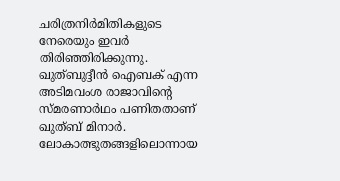ചരിത്രനിര്‍മിതികളുടെ നേരെയും ഇവര്‍ തിരിഞ്ഞിരിക്കുന്നു. ഖുത്ബുദ്ദീന്‍ ഐബക് എന്ന അടിമവംശ രാജാവിന്റെ സ്മരണാര്‍ഥം പണിതതാണ് ഖുത്ബ് മിനാര്‍. ലോകാത്ഭുതങ്ങളിലൊന്നായ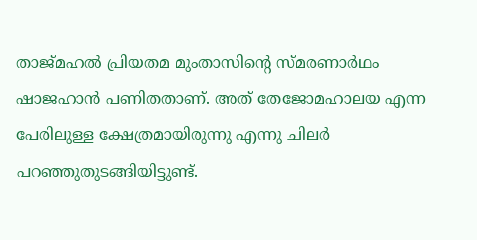താജ്മഹല്‍ പ്രിയതമ മുംതാസിന്റെ സ്മരണാര്‍ഥം ഷാജഹാന്‍ പണിതതാണ്. അത് തേജോമഹാലയ എന്ന പേരിലുള്ള ക്ഷേത്രമായിരുന്നു എന്നു ചിലര്‍ പറഞ്ഞുതുടങ്ങിയിട്ടുണ്ട്.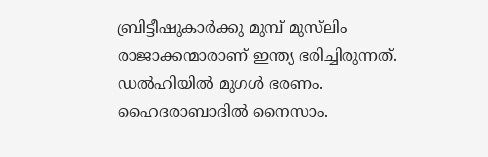ബ്രിട്ടീഷുകാര്‍ക്കു മുമ്പ് മുസ്‌ലിം രാജാക്കന്മാരാണ് ഇന്ത്യ ഭരിച്ചിരുന്നത്. ഡല്‍ഹിയില്‍ മുഗള്‍ ഭരണം. ഹൈദരാബാദില്‍ നൈസാം.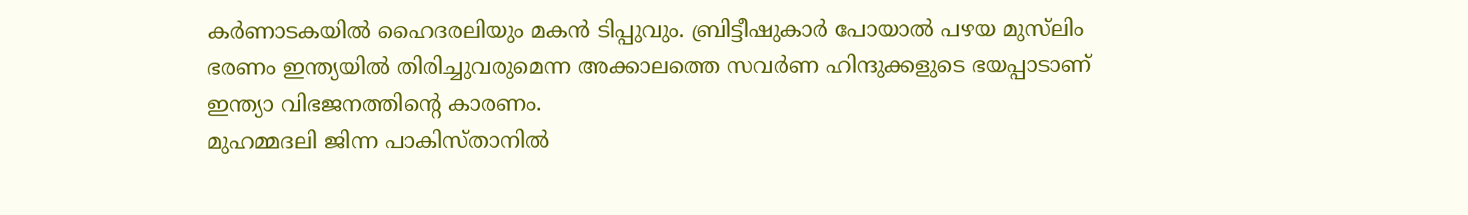കര്‍ണാടകയില്‍ ഹൈദരലിയും മകന്‍ ടിപ്പുവും. ബ്രിട്ടീഷുകാര്‍ പോയാല്‍ പഴയ മുസ്‌ലിം ഭരണം ഇന്ത്യയില്‍ തിരിച്ചുവരുമെന്ന അക്കാലത്തെ സവര്‍ണ ഹിന്ദുക്കളുടെ ഭയപ്പാടാണ് ഇന്ത്യാ വിഭജനത്തിന്റെ കാരണം.
മുഹമ്മദലി ജിന്ന പാകിസ്താനില്‍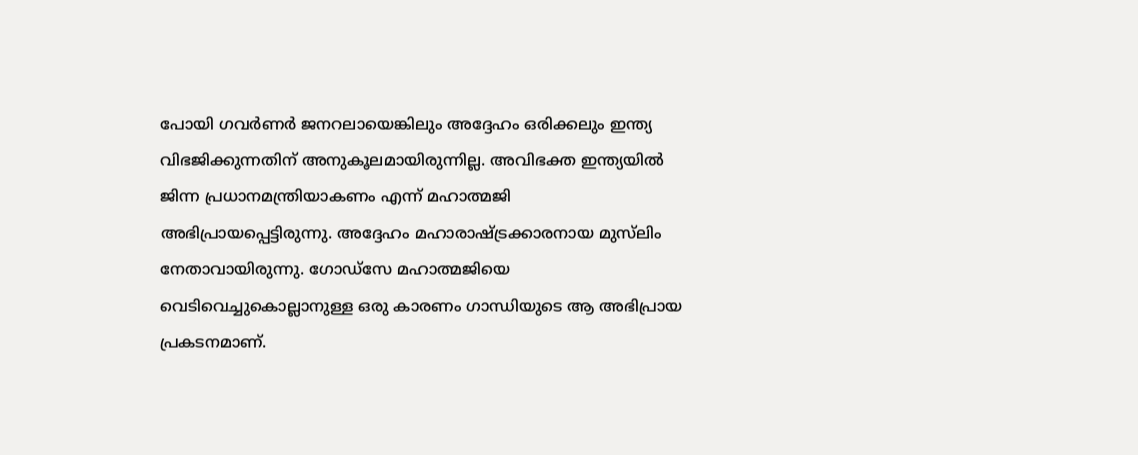പോയി ഗവര്‍ണര്‍ ജനറലായെങ്കിലും അദ്ദേഹം ഒരിക്കലും ഇന്ത്യ വിഭജിക്കുന്നതിന് അനുകൂലമായിരുന്നില്ല. അവിഭക്ത ഇന്ത്യയില്‍ ജിന്ന പ്രധാനമന്ത്രിയാകണം എന്ന് മഹാത്മജി അഭിപ്രായപ്പെട്ടിരുന്നു. അദ്ദേഹം മഹാരാഷ്ട്രക്കാരനായ മുസ്‌ലിം നേതാവായിരുന്നു. ഗോഡ്‌സേ മഹാത്മജിയെ വെടിവെച്ചുകൊല്ലാനുള്ള ഒരു കാരണം ഗാന്ധിയുടെ ആ അഭിപ്രായ പ്രകടനമാണ്.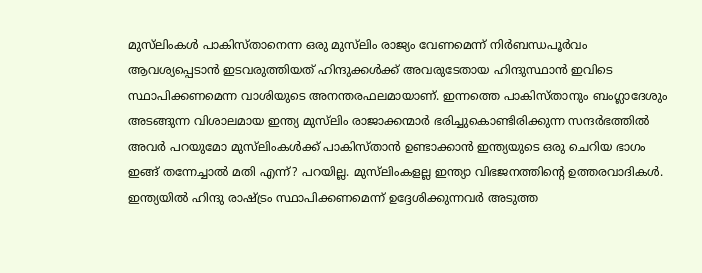മുസ്‌ലിംകള്‍ പാകിസ്താനെന്ന ഒരു മുസ്‌ലിം രാജ്യം വേണമെന്ന് നിര്‍ബന്ധപൂര്‍വം ആവശ്യപ്പെടാന്‍ ഇടവരുത്തിയത് ഹിന്ദുക്കള്‍ക്ക് അവരുടേതായ ഹിന്ദുസ്ഥാന്‍ ഇവിടെ സ്ഥാപിക്കണമെന്ന വാശിയുടെ അനന്തരഫലമായാണ്. ഇന്നത്തെ പാകിസ്താനും ബംഗ്ലാദേശും അടങ്ങുന്ന വിശാലമായ ഇന്ത്യ മുസ്‌ലിം രാജാക്കന്മാര്‍ ഭരിച്ചുകൊണ്ടിരിക്കുന്ന സന്ദര്‍ഭത്തില്‍ അവര്‍ പറയുമോ മുസ്‌ലിംകള്‍ക്ക് പാകിസ്താന്‍ ഉണ്ടാക്കാന്‍ ഇന്ത്യയുടെ ഒരു ചെറിയ ഭാഗം ഇങ്ങ് തന്നേച്ചാല്‍ മതി എന്ന്? പറയില്ല. മുസ്‌ലിംകളല്ല ഇന്ത്യാ വിഭജനത്തിന്റെ ഉത്തരവാദികള്‍. ഇന്ത്യയില്‍ ഹിന്ദു രാഷ്ട്രം സ്ഥാപിക്കണമെന്ന് ഉദ്ദേശിക്കുന്നവര്‍ അടുത്ത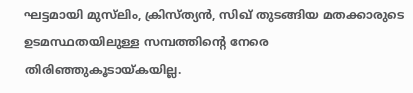ഘട്ടമായി മുസ്‌ലിം, ക്രിസ്ത്യന്‍, സിഖ് തുടങ്ങിയ മതക്കാരുടെ ഉടമസ്ഥതയിലുള്ള സമ്പത്തിന്റെ നേരെ തിരിഞ്ഞുകൂടായ്കയില്ല.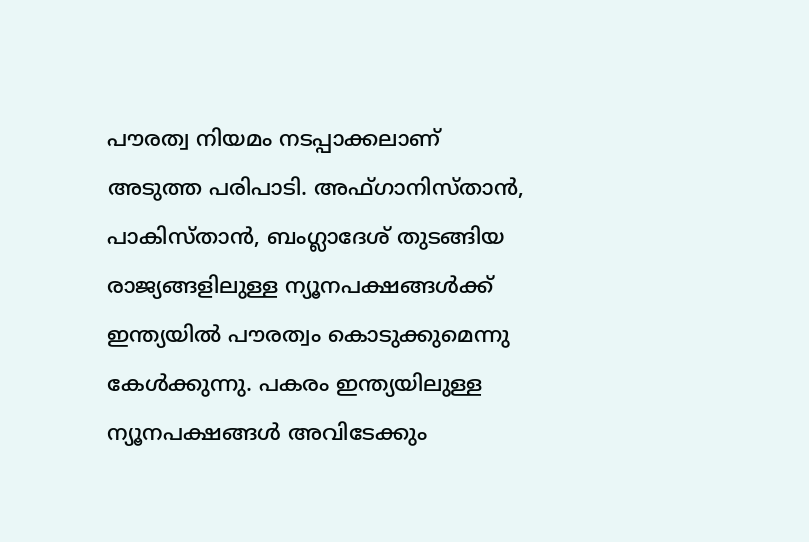പൗരത്വ നിയമം നടപ്പാക്കലാണ് അടുത്ത പരിപാടി. അഫ്ഗാനിസ്താന്‍, പാകിസ്താന്‍, ബംഗ്ലാദേശ് തുടങ്ങിയ രാജ്യങ്ങളിലുള്ള ന്യൂനപക്ഷങ്ങള്‍ക്ക് ഇന്ത്യയില്‍ പൗരത്വം കൊടുക്കുമെന്നു കേള്‍ക്കുന്നു. പകരം ഇന്ത്യയിലുള്ള ന്യൂനപക്ഷങ്ങള്‍ അവിടേക്കും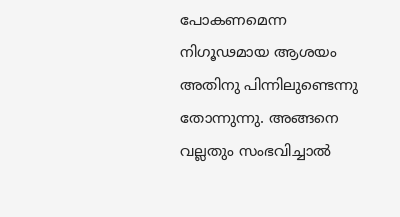പോകണമെന്ന നിഗൂഢമായ ആശയം അതിനു പിന്നിലുണ്ടെന്നു തോന്നുന്നു. അങ്ങനെ വല്ലതും സംഭവിച്ചാല്‍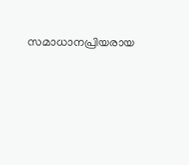സമാധാനപ്രിയരായ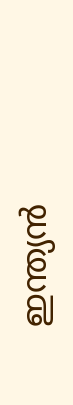ഇന്ത്യന്‍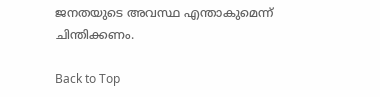ജനതയുടെ അവസ്ഥ എന്താകുമെന്ന് ചിന്തിക്കണം.

Back to Top